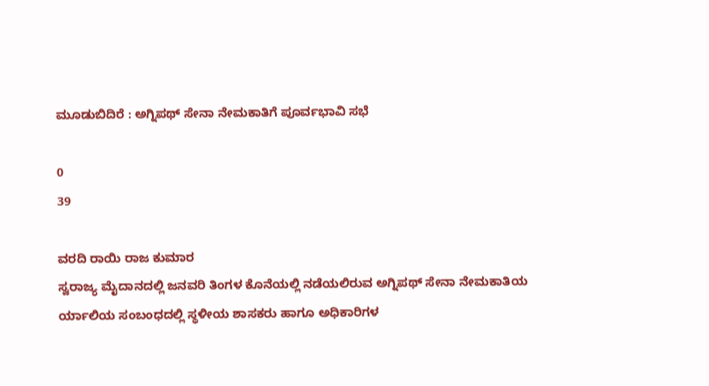ಮೂಡುಬಿದಿರೆ : ಅಗ್ನಿಪಥ್ ಸೇನಾ ನೇಮಕಾತಿಗೆ ಪೂರ್ವಭಾವಿ ಸಭೆ

0
39

ವರದಿ ರಾಯಿ ರಾಜ ಕುಮಾರ
ಸ್ವರಾಜ್ಯ ಮೈದಾನದಲ್ಲಿ ಜನವರಿ ತಿಂಗಳ ಕೊನೆಯಲ್ಲಿ ನಡೆಯಲಿರುವ ಅಗ್ನಿಪಥ್ ಸೇನಾ ನೇಮಕಾತಿಯ ರ್ಯಾಲಿಯ ಸಂಬಂಧದಲ್ಲಿ ಸ್ಥಳೀಯ ಶಾಸಕರು ಹಾಗೂ ಅಧಿಕಾರಿಗಳ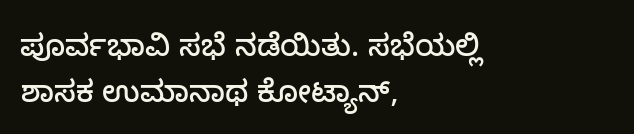ಪೂರ್ವಭಾವಿ ಸಭೆ ನಡೆಯಿತು. ಸಭೆಯಲ್ಲಿ ಶಾಸಕ ಉಮಾನಾಥ ಕೋಟ್ಯಾನ್,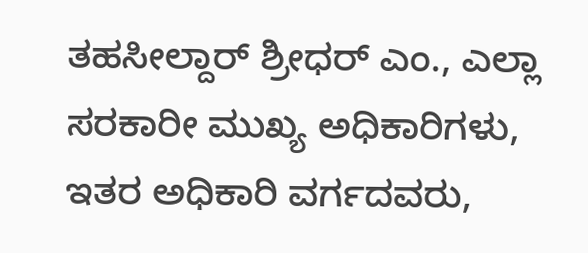ತಹಸೀಲ್ದಾರ್ ಶ್ರೀಧರ್ ಎಂ., ಎಲ್ಲಾ ಸರಕಾರೀ ಮುಖ್ಯ ಅಧಿಕಾರಿಗಳು, ಇತರ ಅಧಿಕಾರಿ ವರ್ಗದವರು,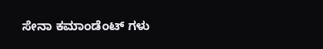ಸೇನಾ ಕಮಾಂಡೆಂಟ್ ಗಳು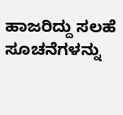ಹಾಜರಿದ್ದು ಸಲಹೆ ಸೂಚನೆಗಳನ್ನು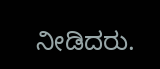ನೀಡಿದರು.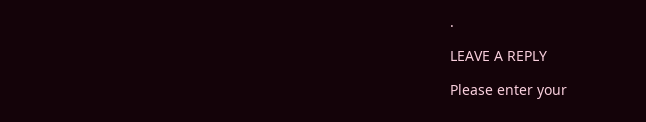.

LEAVE A REPLY

Please enter your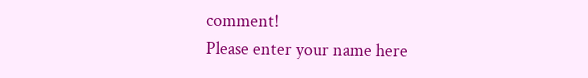comment!
Please enter your name here